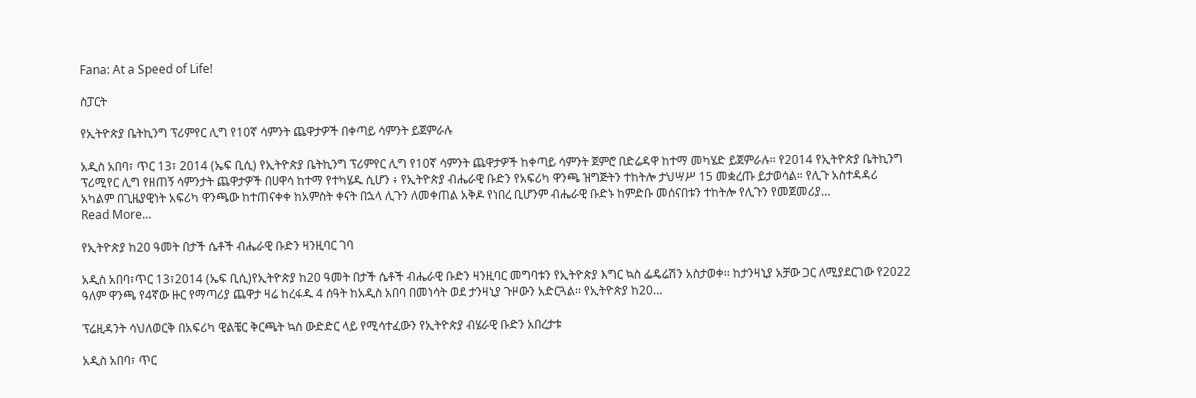Fana: At a Speed of Life!

ስፓርት

የኢትዮጵያ ቤትኪንግ ፕሪምየር ሊግ የ10ኛ ሳምንት ጨዋታዎች በቀጣይ ሳምንት ይጀምራሉ

አዲስ አበባ፣ ጥር 13፣ 2014 (ኤፍ ቢሲ) የኢትዮጵያ ቤትኪንግ ፕሪምየር ሊግ የ10ኛ ሳምንት ጨዋታዎች ከቀጣይ ሳምንት ጀምሮ በድሬዳዋ ከተማ መካሄድ ይጀምራሉ፡፡ የ2014 የኢትዮጵያ ቤትኪንግ ፕሪሚየር ሊግ የዘጠኝ ሳምንታት ጨዋታዎች በሀዋሳ ከተማ የተካሄዱ ሲሆን ፥ የኢትዮጵያ ብሔራዊ ቡድን የአፍሪካ ዋንጫ ዝግጅትን ተከትሎ ታህሣሥ 15 መቋረጡ ይታወሳል። የሊጉ አስተዳዳሪ አካልም በጊዜያዊነት አፍሪካ ዋንጫው ከተጠናቀቀ ከአምስት ቀናት በኋላ ሊጉን ለመቀጠል አቅዶ የነበረ ቢሆንም ብሔራዊ ቡድኑ ከምድቡ መሰናበቱን ተከትሎ የሊጉን የመጀመሪያ…
Read More...

የኢትዮጵያ ከ20 ዓመት በታች ሴቶች ብሔራዊ ቡድን ዛንዚባር ገባ

አዲስ አበባ፣ጥር 13፣2014 (ኤፍ ቢሲ)የኢትዮጵያ ከ20 ዓመት በታች ሴቶች ብሔራዊ ቡድን ዛንዚባር መግባቱን የኢትዮጵያ እግር ኳስ ፌዴሬሽን አስታወቀ፡፡ ከታንዛኒያ አቻው ጋር ለሚያደርገው የ2022 ዓለም ዋንጫ የ4ኛው ዙር የማጣሪያ ጨዋታ ዛሬ ከረፋዱ 4 ሰዓት ከአዲስ አበባ በመነሳት ወደ ታንዛኒያ ጉዞውን አድርጓል፡፡ የኢትዮጵያ ከ20…

ፕሬዚዳንት ሳህለወርቅ በአፍሪካ ዊልቼር ቅርጫት ኳስ ውድድር ላይ የሚሳተፈውን የኢትዮጵያ ብሄራዊ ቡድን አበረታቱ

አዲስ አበባ፣ ጥር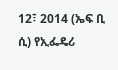12፣ 2014 (ኤፍ ቢ ሲ) የኢፌዴሪ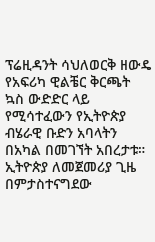ፕሬዚዳንት ሳህለወርቅ ዘውዴ የአፍሪካ ዊልቼር ቅርጫት ኳስ ውድድር ላይ የሚሳተፈውን የኢትዮጵያ ብሄራዊ ቡድን አባላትን በአካል በመገኘት አበረታቱ። ኢትዮጵያ ለመጀመሪያ ጊዜ በምታስተናግደው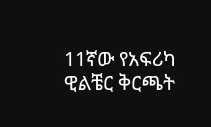11ኛው የአፍሪካ ዊልቼር ቅርጫት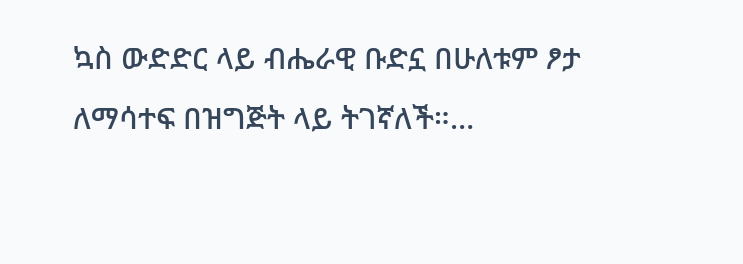ኳስ ውድድር ላይ ብሔራዊ ቡድኗ በሁለቱም ፆታ ለማሳተፍ በዝግጅት ላይ ትገኛለች።…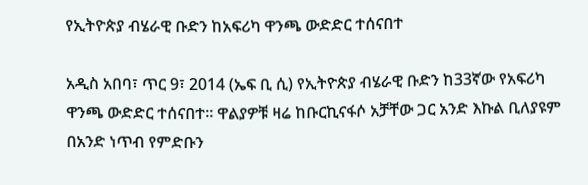የኢትዮጵያ ብሄራዊ ቡድን ከአፍሪካ ዋንጫ ውድድር ተሰናበተ

አዲስ አበባ፣ ጥር 9፣ 2014 (ኤፍ ቢ ሲ) የኢትዮጵያ ብሄራዊ ቡድን ከ33ኛው የአፍሪካ ዋንጫ ውድድር ተሰናበተ፡፡ ዋልያዎቹ ዛሬ ከቡርኪናፋሶ አቻቸው ጋር አንድ እኩል ቢለያዩም በአንድ ነጥብ የምድቡን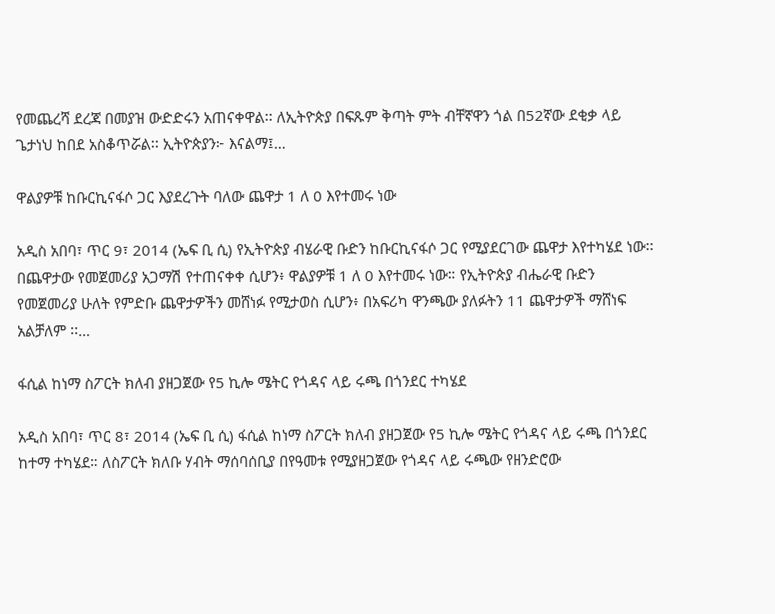የመጨረሻ ደረጃ በመያዝ ውድድሩን አጠናቀዋል፡፡ ለኢትዮጵያ በፍጹም ቅጣት ምት ብቸኛዋን ጎል በ52ኛው ደቂቃ ላይ ጌታነህ ከበደ አስቆጥሯል፡፡ ኢትዮጵያን፦ እናልማ፤…

ዋልያዎቹ ከቡርኪናፋሶ ጋር እያደረጉት ባለው ጨዋታ 1 ለ 0 እየተመሩ ነው

አዲስ አበባ፣ ጥር 9፣ 2014 (ኤፍ ቢ ሲ) የኢትዮጵያ ብሄራዊ ቡድን ከቡርኪናፋሶ ጋር የሚያደርገው ጨዋታ እየተካሄደ ነው፡፡ በጨዋታው የመጀመሪያ አጋማሽ የተጠናቀቀ ሲሆን፥ ዋልያዎቹ 1 ለ 0 እየተመሩ ነው። የኢትዮጵያ ብሔራዊ ቡድን የመጀመሪያ ሁለት የምድቡ ጨዋታዎችን መሸነፉ የሚታወስ ሲሆን፥ በአፍሪካ ዋንጫው ያለፉትን 11 ጨዋታዎች ማሸነፍ አልቻለም ፡፡…

ፋሲል ከነማ ስፖርት ክለብ ያዘጋጀው የ5 ኪሎ ሜትር የጎዳና ላይ ሩጫ በጎንደር ተካሄደ

አዲስ አበባ፣ ጥር 8፣ 2014 (ኤፍ ቢ ሲ) ፋሲል ከነማ ስፖርት ክለብ ያዘጋጀው የ5 ኪሎ ሜትር የጎዳና ላይ ሩጫ በጎንደር ከተማ ተካሄደ። ለስፖርት ክለቡ ሃብት ማሰባሰቢያ በየዓመቱ የሚያዘጋጀው የጎዳና ላይ ሩጫው የዘንድሮው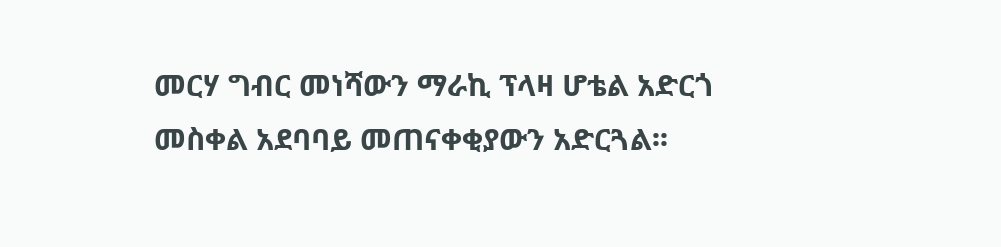መርሃ ግብር መነሻውን ማራኪ ፕላዛ ሆቴል አድርጎ መስቀል አደባባይ መጠናቀቂያውን አድርጓል፡፡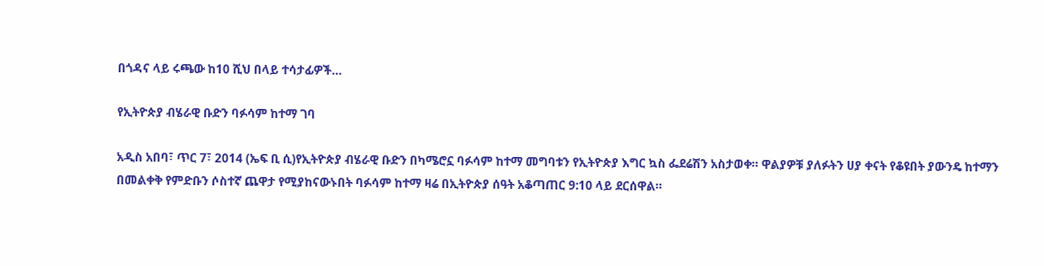በጎዳና ላይ ሩጫው ከ10 ሺህ በላይ ተሳታፊዎች…

የኢትዮጵያ ብሄራዊ ቡድን ባፉሳም ከተማ ገባ

አዲስ አበባ፣ ጥር 7፣ 2014 (ኤፍ ቢ ሲ)የኢትዮጵያ ብሄራዊ ቡድን በካሜሮኗ ባፉሳም ከተማ መግባቱን የኢትዮጵያ እግር ኳስ ፌደሬሽን አስታወቀ። ዋልያዎቹ ያለፉትን ሀያ ቀናት የቆዩበት ያውንዴ ከተማን በመልቀቅ የምድቡን ሶስተኛ ጨዋታ የሚያከናውኑበት ባፉሳም ከተማ ዛሬ በኢትዮጵያ ሰዓት አቆጣጠር 9:10 ላይ ደርሰዋል።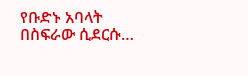የቡድኑ አባላት በስፍራው ሲደርሱ…